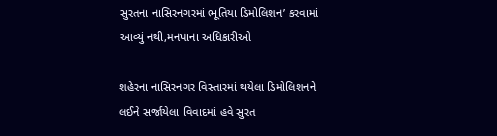સુરતના નાસિરનગરમાં ભૂતિયા ડિમોલિશન’ કરવામાં આવ્યું નથી,મનપાના અધિકારીઓ

શહેરના નાસિરનગર વિસ્તારમાં થયેલા ડિમોલિશનને લઈને સર્જાયેલા વિવાદમાં હવે સુરત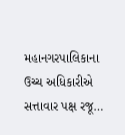મહાનગરપાલિકાના ઉચ્ચ અધિકારીએ સત્તાવાર પક્ષ રજૂ…